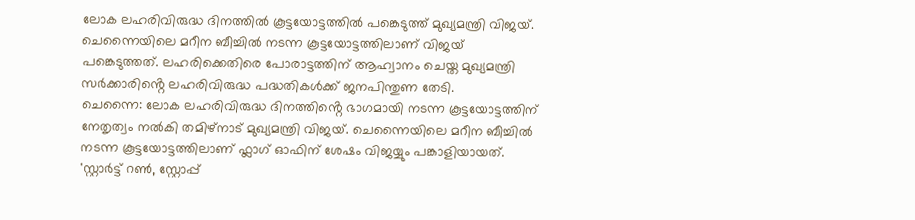ലോക ലഹരിവിരുദ്ധ ദിനത്തിൽ കൂട്ടയോട്ടത്തിൽ പങ്കെടുത്ത് മുഖ്യമന്ത്രി വിജയ്. ചെന്നൈയിലെ മറീന ബീച്ചിൽ നടന്ന കൂട്ടയോട്ടത്തിലാണ് വിജയ് പങ്കെടുത്തത്. ലഹരിക്കെതിരെ പോരാട്ടത്തിന് ആഹ്വാനം ചെയ്ത മുഖ്യമന്ത്രി സർക്കാരിൻ്റെ ലഹരിവിരുദ്ധ പദ്ധതികൾക്ക് ജനപിന്തുണ തേടി.
ചെന്നൈ: ലോക ലഹരിവിരുദ്ധ ദിനത്തിൻ്റെ ഭാഗമായി നടന്ന കൂട്ടയോട്ടത്തിന് നേതൃത്വം നൽകി തമിഴ്നാട് മുഖ്യമന്ത്രി വിജയ്. ചെന്നൈയിലെ മറീന ബീച്ചിൽ നടന്ന കൂട്ടയോട്ടത്തിലാണ് ഫ്ലാഗ് ഓഫിന് ശേഷം വിജയ്യും പങ്കാളിയായത്. 'സ്റ്റാർട്ട് റൺ, സ്റ്റോപ്പ്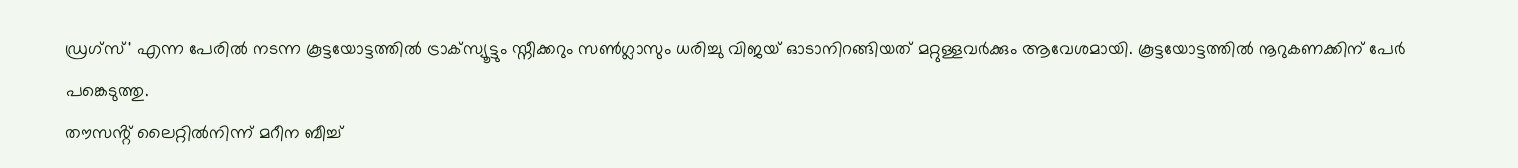ഡ്രഗ്സ്' എന്ന പേരിൽ നടന്ന കൂട്ടയോട്ടത്തിൽ ട്രാക്സ്യൂട്ടും സ്നീക്കറും സൺഗ്ലാസും ധരിച്ചു വിജയ് ഓടാനിറങ്ങിയത് മറ്റുള്ളവർക്കും ആവേശമായി. കൂട്ടയോട്ടത്തിൽ നൂറുകണക്കിന് പേർ പങ്കെടുത്തു.
തൗസൻ്റ് ലൈറ്റിൽനിന്ന് മറീന ബീച്ച്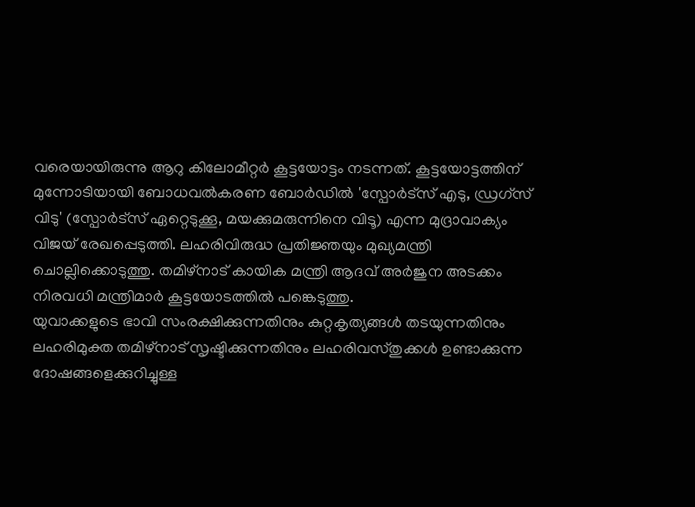വരെയായിരുന്നു ആറു കിലോമീറ്റർ കൂട്ടയോട്ടം നടന്നത്. കൂട്ടയോട്ടത്തിന് മുന്നോടിയായി ബോധവൽകരണ ബോർഡിൽ 'സ്പോർട്സ് എടു, ഡ്രഗ്സ് വിടു' (സ്പോർട്സ് ഏറ്റെടുക്കൂ, മയക്കുമരുന്നിനെ വിടൂ) എന്ന മുദ്രാവാക്യം വിജയ് രേഖപ്പെടുത്തി. ലഹരിവിരുദ്ധ പ്രതിജ്ഞയും മുഖ്യമന്ത്രി ചൊല്ലിക്കൊടുത്തു. തമിഴ്നാട് കായിക മന്ത്രി ആദവ് അർജുന അടക്കം നിരവധി മന്ത്രിമാർ കൂട്ടയോടത്തിൽ പങ്കെടുത്തു.
യുവാക്കളുടെ ഭാവി സംരക്ഷിക്കുന്നതിനും കുറ്റകൃത്യങ്ങൾ തടയുന്നതിനും ലഹരിമുക്ത തമിഴ്നാട് സൃഷ്ടിക്കുന്നതിനും ലഹരിവസ്തുക്കൾ ഉണ്ടാക്കുന്ന ദോഷങ്ങളെക്കുറിച്ചുള്ള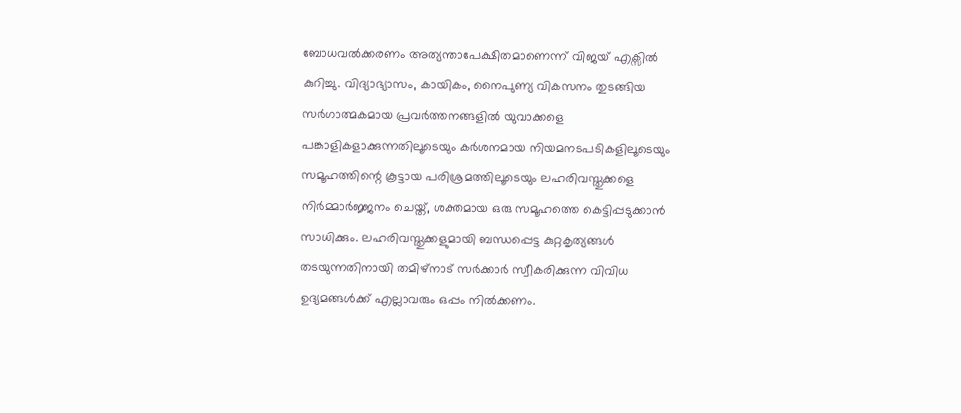ബോധവൽക്കരണം അത്യന്താപേക്ഷിതമാണെന്ന് വിജയ് എക്സിൽ കുറിച്ചു. വിദ്യാഭ്യാസം, കായികം, നൈപുണ്യ വികസനം തുടങ്ങിയ സർഗാത്മകമായ പ്രവർത്തനങ്ങളിൽ യുവാക്കളെ പങ്കാളികളാക്കുന്നതിലൂടെയും കർശനമായ നിയമനടപടികളിലൂടെയും സമൂഹത്തിന്റെ കൂട്ടായ പരിശ്രമത്തിലൂടെയും ലഹരിവസ്തുക്കളെ നിർമ്മാർജ്ജനം ചെയ്ത്, ശക്തമായ ഒരു സമൂഹത്തെ കെട്ടിപ്പടുക്കാൻ സാധിക്കും. ലഹരിവസ്തുക്കളുമായി ബന്ധപ്പെട്ട കുറ്റകൃത്യങ്ങൾ തടയുന്നതിനായി തമിഴ്നാട് സർക്കാർ സ്വീകരിക്കുന്ന വിവിധ ഉദ്യമങ്ങൾക്ക് എല്ലാവരും ഒപ്പം നിൽക്കണം.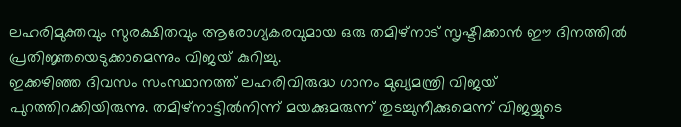ലഹരിമുക്തവും സുരക്ഷിതവും ആരോഗ്യകരവുമായ ഒരു തമിഴ്നാട് സൃഷ്ടിക്കാൻ ഈ ദിനത്തിൽ പ്രതിജ്ഞയെടുക്കാമെന്നും വിജയ് കുറിച്ചു.
ഇക്കഴിഞ്ഞ ദിവസം സംസ്ഥാനത്ത് ലഹരിവിരുദ്ധ ഗാനം മുഖ്യമന്ത്രി വിജയ് പുറത്തിറക്കിയിരുന്നു. തമിഴ്നാട്ടിൽനിന്ന് മയക്കുമരുന്ന് തുടച്ചുനീക്കുമെന്ന് വിജയ്യുടെ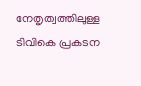നേതൃത്വത്തിലുള്ള ടിവികെ പ്രകടന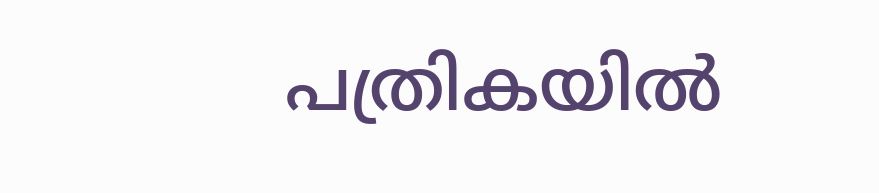പത്രികയിൽ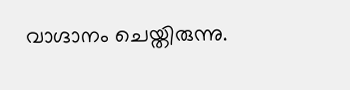വാഗ്ദാനം ചെയ്തിരുന്നു.